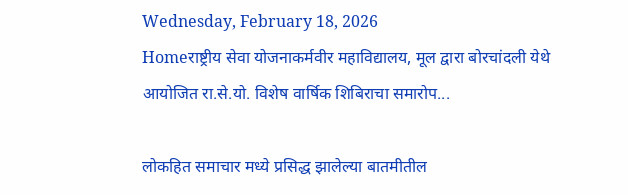Wednesday, February 18, 2026
Homeराष्ट्रीय सेवा योजनाकर्मवीर महाविद्यालय, मूल द्वारा बोरचांदली येथे आयोजित रा.से.यो. विशेष वार्षिक शिबिराचा समारोप...

लोकहित समाचार मध्ये प्रसिद्ध झालेल्या बातमीतील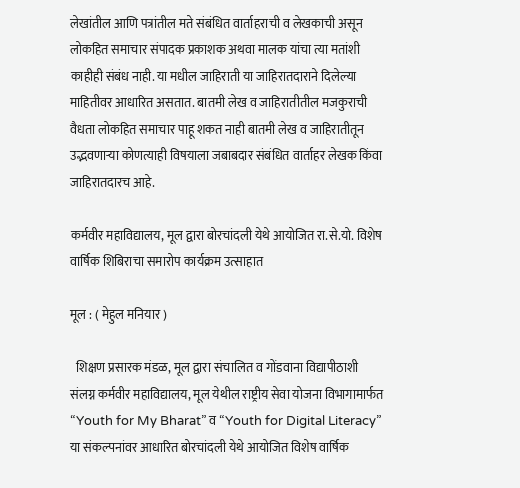लेखांतील आणि पत्रांतील मते संबंधित वार्ताहराची व लेखकाची असून लोकहित समाचार संपादक प्रकाशक अथवा मालक यांचा त्या मतांशी काहीही संबंध नाही. या मधील जाहिराती या जाहिरातदाराने दिलेल्या माहितीवर आधारित असतात. बातमी लेख व जाहिरातीतील मजकुराची वैधता लोकहित समाचार पाहू शकत नाही बातमी लेख व जाहिरातीतून उद्भवणाऱ्या कोणत्याही विषयाला जबाबदार संबंधित वार्ताहर लेखक किंवा जाहिरातदारच आहे.

कर्मवीर महाविद्यालय, मूल द्वारा बोरचांदली येथे आयोजित रा.से.यो. विशेष वार्षिक शिबिराचा समारोप कार्यक्रम उत्साहात

मूल : ( मेहुल मनियार )

  शिक्षण प्रसारक मंडळ, मूल द्वारा संचालित व गोंडवाना विद्यापीठाशी संलग्न कर्मवीर महाविद्यालय, मूल येथील राष्ट्रीय सेवा योजना विभागामार्फत “Youth for My Bharat” व “Youth for Digital Literacy” या संकल्पनांवर आधारित बोरचांदली येथे आयोजित विशेष वार्षिक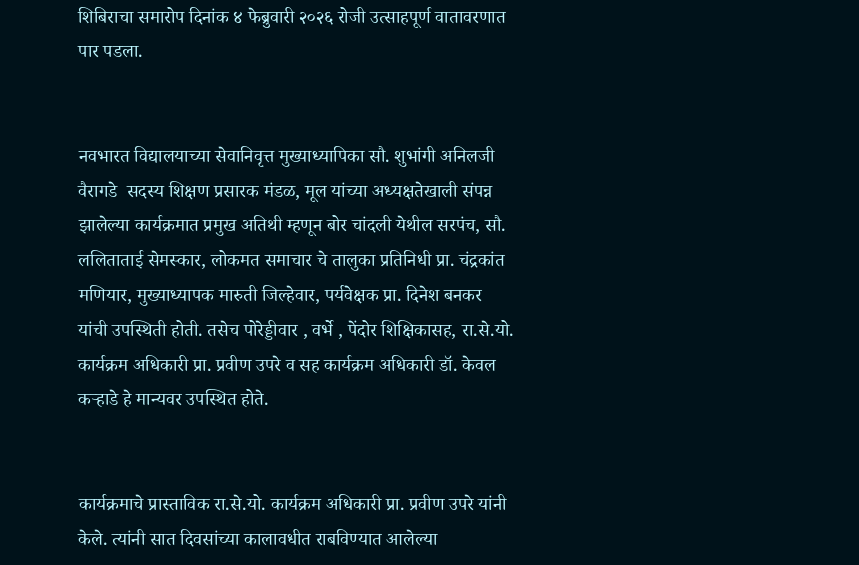शिबिराचा समारोप दिनांक ४ फेब्रुवारी २०२६ रोजी उत्साहपूर्ण वातावरणात पार पडला.


नवभारत विद्यालयाच्या सेवानिवृत्त मुख्याध्यापिका सौ. शुभांगी अनिलजी वैरागडे  सदस्य शिक्षण प्रसारक मंडळ, मूल यांच्या अध्यक्षतेखाली संपन्न झालेल्या कार्यक्रमात प्रमुख अतिथी म्हणून बोर चांदली येथील सरपंच, सौ. ललिताताई सेमस्कार, लोकमत समाचार चे तालुका प्रतिनिधी प्रा. चंद्रकांत मणियार, मुख्याध्यापक मारुती जिल्हेवार, पर्यवेक्षक प्रा. दिनेश बनकर यांची उपस्थिती होती. तसेच पोरेड्डीवार , वर्भे , पेंदोर शिक्षिकासह, रा.से.यो. कार्यक्रम अधिकारी प्रा. प्रवीण उपरे व सह कार्यक्रम अधिकारी डॉ. केवल कऱ्हाडे हे मान्यवर उपस्थित होते.


कार्यक्रमाचे प्रास्ताविक रा.से.यो. कार्यक्रम अधिकारी प्रा. प्रवीण उपरे यांनी केले. त्यांनी सात दिवसांच्या कालावधीत राबविण्यात आलेल्या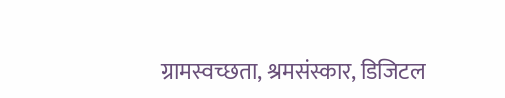ग्रामस्वच्छता, श्रमसंस्कार, डिजिटल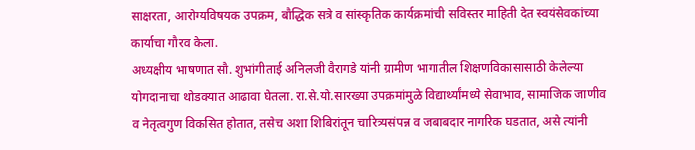साक्षरता, आरोग्यविषयक उपक्रम, बौद्धिक सत्रे व सांस्कृतिक कार्यक्रमांची सविस्तर माहिती देत स्वयंसेवकांच्या कार्याचा गौरव केला.
अध्यक्षीय भाषणात सौ. शुभांगीताई अनिलजी वैरागडे यांनी ग्रामीण भागातील शिक्षणविकासासाठी केलेल्या योगदानाचा थोडक्यात आढावा घेतला. रा.से.यो.सारख्या उपक्रमांमुळे विद्यार्थ्यांमध्ये सेवाभाव, सामाजिक जाणीव व नेतृत्वगुण विकसित होतात, तसेच अशा शिबिरांतून चारित्र्यसंपन्न व जबाबदार नागरिक घडतात, असे त्यांनी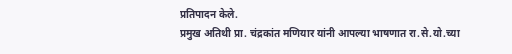प्रतिपादन केले.
प्रमुख अतिथी प्रा. चंद्रकांत मणियार यांनी आपल्या भाषणात रा.से.यो.च्या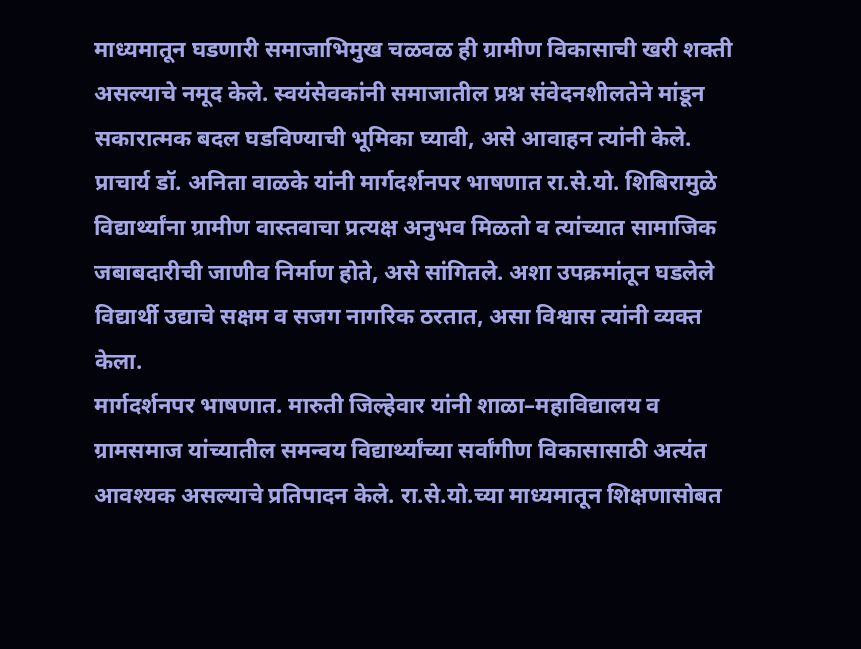माध्यमातून घडणारी समाजाभिमुख चळवळ ही ग्रामीण विकासाची खरी शक्ती असल्याचे नमूद केले. स्वयंसेवकांनी समाजातील प्रश्न संवेदनशीलतेने मांडून सकारात्मक बदल घडविण्याची भूमिका घ्यावी, असे आवाहन त्यांनी केले.
प्राचार्य डॉ. अनिता वाळके यांनी मार्गदर्शनपर भाषणात रा.से.यो. शिबिरामुळे विद्यार्थ्यांना ग्रामीण वास्तवाचा प्रत्यक्ष अनुभव मिळतो व त्यांच्यात सामाजिक जबाबदारीची जाणीव निर्माण होते, असे सांगितले. अशा उपक्रमांतून घडलेले विद्यार्थी उद्याचे सक्षम व सजग नागरिक ठरतात, असा विश्वास त्यांनी व्यक्त केला.
मार्गदर्शनपर भाषणात. मारुती जिल्हेवार यांनी शाळा–महाविद्यालय व ग्रामसमाज यांच्यातील समन्वय विद्यार्थ्यांच्या सर्वांगीण विकासासाठी अत्यंत आवश्यक असल्याचे प्रतिपादन केले. रा.से.यो.च्या माध्यमातून शिक्षणासोबत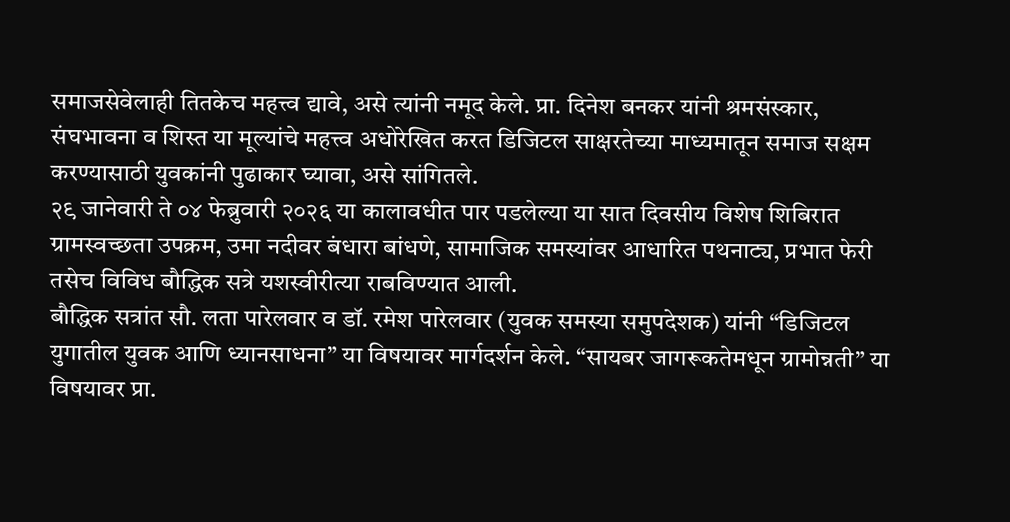समाजसेवेलाही तितकेच महत्त्व द्यावे, असे त्यांनी नमूद केले. प्रा. दिनेश बनकर यांनी श्रमसंस्कार, संघभावना व शिस्त या मूल्यांचे महत्त्व अधोरेखित करत डिजिटल साक्षरतेच्या माध्यमातून समाज सक्षम करण्यासाठी युवकांनी पुढाकार घ्यावा, असे सांगितले.
२९ जानेवारी ते ०४ फेब्रुवारी २०२६ या कालावधीत पार पडलेल्या या सात दिवसीय विशेष शिबिरात ग्रामस्वच्छता उपक्रम, उमा नदीवर बंधारा बांधणे, सामाजिक समस्यांवर आधारित पथनाट्य, प्रभात फेरी तसेच विविध बौद्धिक सत्रे यशस्वीरीत्या राबविण्यात आली.
बौद्धिक सत्रांत सौ. लता पारेलवार व डॉ. रमेश पारेलवार (युवक समस्या समुपदेशक) यांनी “डिजिटल युगातील युवक आणि ध्यानसाधना” या विषयावर मार्गदर्शन केले. “सायबर जागरूकतेमधून ग्रामोन्नती” या विषयावर प्रा.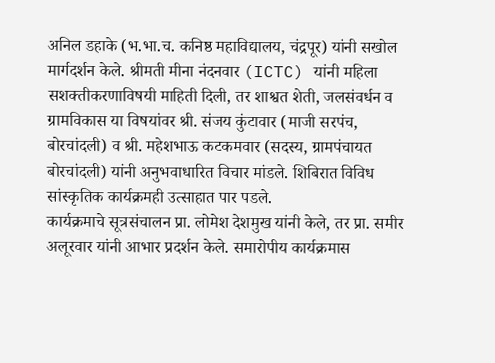अनिल डहाके (भ.भा.च. कनिष्ठ महाविद्यालय, चंद्रपूर) यांनी सखोल मार्गदर्शन केले. श्रीमती मीना नंदनवार (ICTC) यांनी महिला सशक्तीकरणाविषयी माहिती दिली, तर शाश्वत शेती, जलसंवर्धन व ग्रामविकास या विषयांवर श्री. संजय कुंटावार (माजी सरपंच, बोरचांदली) व श्री. महेशभाऊ कटकमवार (सदस्य, ग्रामपंचायत बोरचांदली) यांनी अनुभवाधारित विचार मांडले. शिबिरात विविध सांस्कृतिक कार्यक्रमही उत्साहात पार पडले.
कार्यक्रमाचे सूत्रसंचालन प्रा. लोमेश देशमुख यांनी केले, तर प्रा. समीर अलूरवार यांनी आभार प्रदर्शन केले. समारोपीय कार्यक्रमास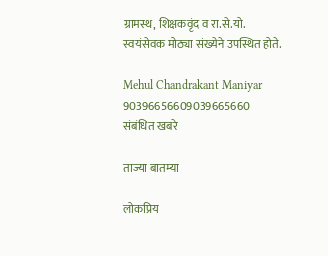ग्रामस्थ, शिक्षकवृंद व रा.से.यो. स्वयंसेवक मोठ्या संख्येने उपस्थित होते.

Mehul Chandrakant Maniyar
90396656609039665660
संबंधित खबरे

ताज्या बातम्या

लोकप्रिय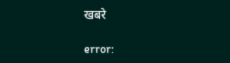खबरे

error: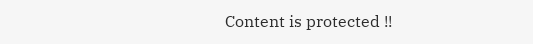Content is protected !!